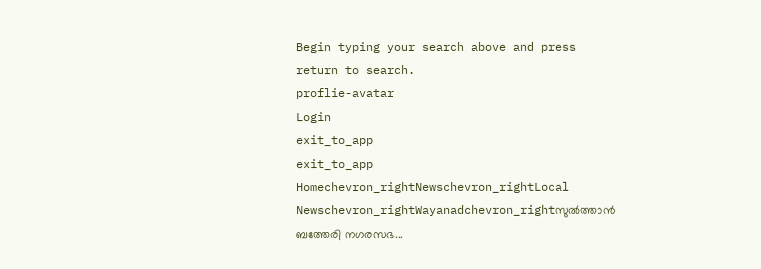Begin typing your search above and press return to search.
proflie-avatar
Login
exit_to_app
exit_to_app
Homechevron_rightNewschevron_rightLocal Newschevron_rightWayanadchevron_rightസുൽത്താൻ ബത്തേരി നഗരസഭ...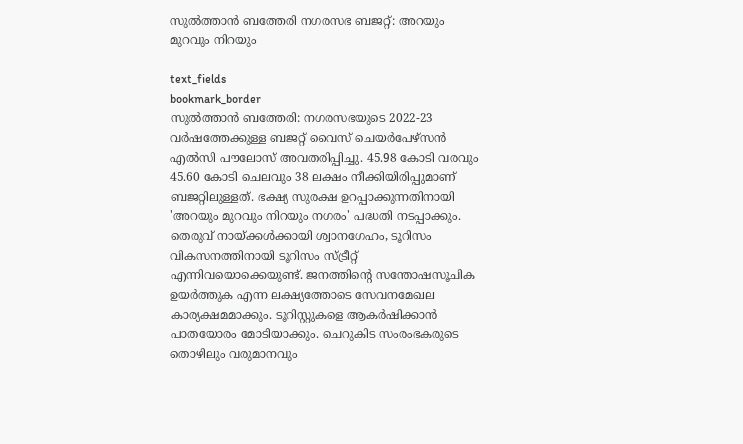സുൽത്താൻ ബത്തേരി നഗരസഭ ബജറ്റ്: അറയും മുറവും നിറയും

text_fields
bookmark_border
സുൽത്താൻ ബത്തേരി: നഗരസഭയുടെ 2022-23 വർഷത്തേക്കുള്ള ബജറ്റ് വൈസ് ചെയർപേഴ്സൻ എൽസി പൗലോസ് അവതരിപ്പിച്ചു. 45.98 കോടി വരവും 45.60 കോടി ചെലവും 38 ലക്ഷം നീക്കിയിരിപ്പുമാണ് ബജറ്റിലുള്ളത്. ഭക്ഷ്യ സുരക്ഷ ഉറപ്പാക്കുന്നതിനായി 'അറയും മുറവും നിറയും നഗരം' പദ്ധതി നടപ്പാക്കും. തെരുവ് നായ്ക്കൾക്കായി ശ്വാനഗേഹം, ടൂറിസം വികസനത്തിനായി ടൂറിസം സ്ട്രീറ്റ് എന്നിവയൊക്കെയുണ്ട്. ജനത്തിന്‍റെ സന്തോഷസൂചിക ഉയർത്തുക എന്ന ലക്ഷ്യത്തോടെ സേവനമേഖല കാര്യക്ഷമമാക്കും. ടൂറിസ്റ്റുകളെ ആകർഷിക്കാൻ പാതയോരം മോടിയാക്കും. ചെറുകിട സംരംഭകരുടെ തൊഴിലും വരുമാനവും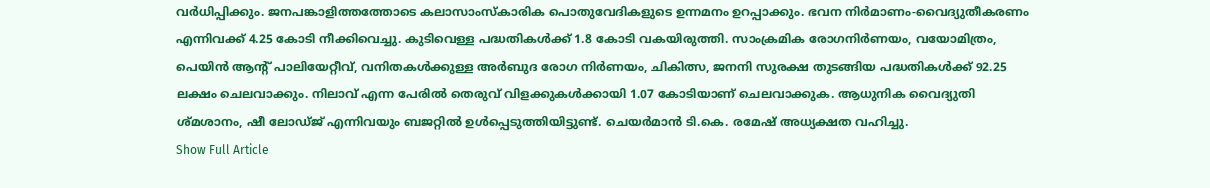വർധിപ്പിക്കും. ജനപങ്കാളിത്തത്തോടെ കലാസാംസ്കാരിക പൊതുവേദികളുടെ ഉന്നമനം ഉറപ്പാക്കും. ഭവന നിർമാണം-വൈദ്യുതീകരണം എന്നിവക്ക് 4.25 കോടി നീക്കിവെച്ചു. കുടിവെള്ള പദ്ധതികൾക്ക് 1.8 കോടി വകയിരുത്തി. സാംക്രമിക രോഗനിർണയം, വയോമിത്രം, പെയിൻ ആന്‍റ് പാലിയേറ്റീവ്, വനിതകൾക്കുള്ള അർബുദ രോഗ നിർണയം, ചികിത്സ, ജനനി സുരക്ഷ തുടങ്ങിയ പദ്ധതികൾക്ക് 92.25 ലക്ഷം ചെലവാക്കും. നിലാവ് എന്ന പേരിൽ തെരുവ് വിളക്കുകൾക്കായി 1.07 കോടിയാണ് ചെലവാക്കുക. ആധുനിക വൈദ്യുതി ശ്മശാനം, ഷീ ലോഡ്ജ് എന്നിവയും ബജറ്റിൽ ഉൾപ്പെടുത്തിയിട്ടുണ്ട്. ചെയർമാൻ ടി.കെ. രമേഷ് അധ്യക്ഷത വഹിച്ചു.
Show Full Article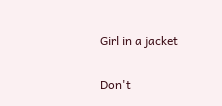Girl in a jacket

Don't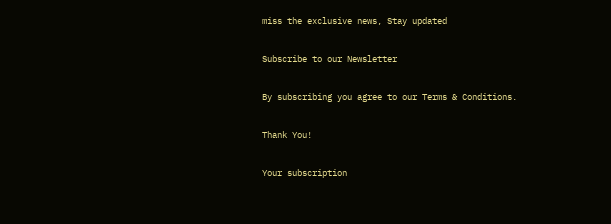miss the exclusive news, Stay updated

Subscribe to our Newsletter

By subscribing you agree to our Terms & Conditions.

Thank You!

Your subscription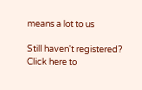means a lot to us

Still haven't registered? Click here to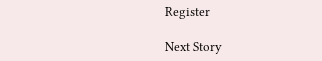Register

Next Story